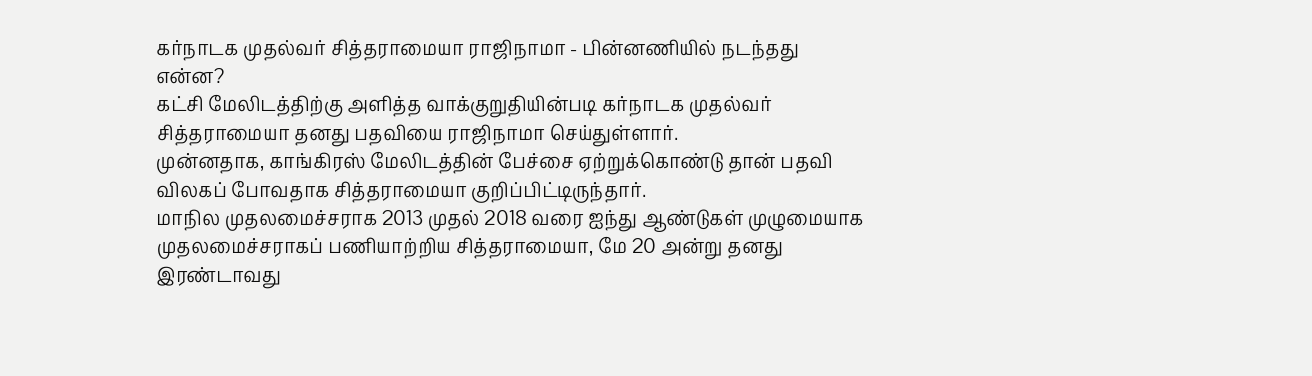கர்நாடக முதல்வர் சித்தராமையா ராஜிநாமா - பின்னணியில் நடந்தது என்ன?
கட்சி மேலிடத்திற்கு அளித்த வாக்குறுதியின்படி கர்நாடக முதல்வர் சித்தராமையா தனது பதவியை ராஜிநாமா செய்துள்ளார்.
முன்னதாக, காங்கிரஸ் மேலிடத்தின் பேச்சை ஏற்றுக்கொண்டு தான் பதவி விலகப் போவதாக சித்தராமையா குறிப்பிட்டிருந்தார்.
மாநில முதலமைச்சராக 2013 முதல் 2018 வரை ஐந்து ஆண்டுகள் முழுமையாக முதலமைச்சராகப் பணியாற்றிய சித்தராமையா, மே 20 அன்று தனது இரண்டாவது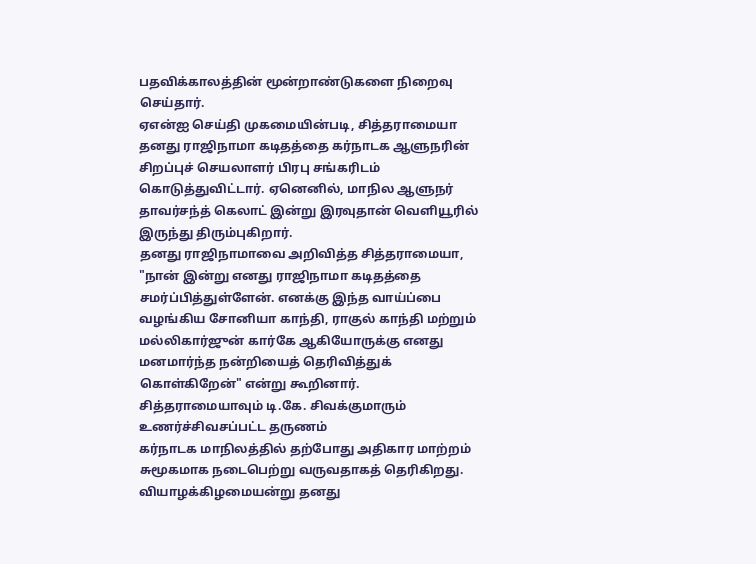பதவிக்காலத்தின் மூன்றாண்டுகளை நிறைவு செய்தார்.
ஏஎன்ஐ செய்தி முகமையின்படி, சித்தராமையா தனது ராஜிநாமா கடிதத்தை கர்நாடக ஆளுநரின் சிறப்புச் செயலாளர் பிரபு சங்கரிடம் கொடுத்துவிட்டார். ஏனெனில், மாநில ஆளுநர் தாவர்சந்த் கெலாட் இன்று இரவுதான் வெளியூரில் இருந்து திரும்புகிறார்.
தனது ராஜிநாமாவை அறிவித்த சித்தராமையா, "நான் இன்று எனது ராஜிநாமா கடிதத்தை சமர்ப்பித்துள்ளேன். எனக்கு இந்த வாய்ப்பை வழங்கிய சோனியா காந்தி, ராகுல் காந்தி மற்றும் மல்லிகார்ஜுன் கார்கே ஆகியோருக்கு எனது மனமார்ந்த நன்றியைத் தெரிவித்துக் கொள்கிறேன்" என்று கூறினார்.
சித்தராமையாவும் டி.கே. சிவக்குமாரும் உணர்ச்சிவசப்பட்ட தருணம்
கர்நாடக மாநிலத்தில் தற்போது அதிகார மாற்றம் சுமூகமாக நடைபெற்று வருவதாகத் தெரிகிறது.
வியாழக்கிழமையன்று தனது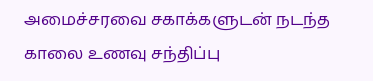அமைச்சரவை சகாக்களுடன் நடந்த காலை உணவு சந்திப்பு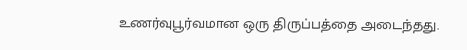உணர்வுபூர்வமான ஒரு திருப்பத்தை அடைந்தது.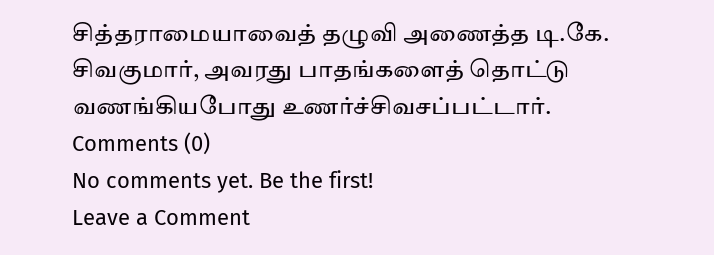சித்தராமையாவைத் தழுவி அணைத்த டி.கே. சிவகுமார், அவரது பாதங்களைத் தொட்டு வணங்கியபோது உணர்ச்சிவசப்பட்டார்.
Comments (0)
No comments yet. Be the first!
Leave a Comment